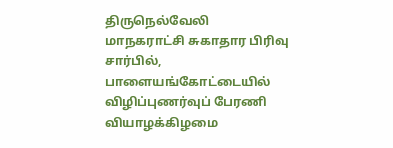திருநெல்வேலி மாநகராட்சி சுகாதார பிரிவு சார்பில், பாளையங்கோட்டையில் விழிப்புணர்வுப் பேரணி வியாழக்கிழமை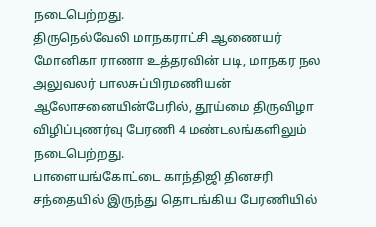நடைபெற்றது.
திருநெல்வேலி மாநகராட்சி ஆணையர் மோனிகா ராணா உத்தரவின் படி, மாநகர நல அலுவலர் பாலசுப்பிரமணியன் ஆலோசனையின்பேரில், தூய்மை திருவிழா விழிப்புணர்வு பேரணி 4 மண்டலங்களிலும் நடைபெற்றது.
பாளையங்கோட்டை காந்திஜி தினசரி சந்தையில் இருந்து தொடங்கிய பேரணியில்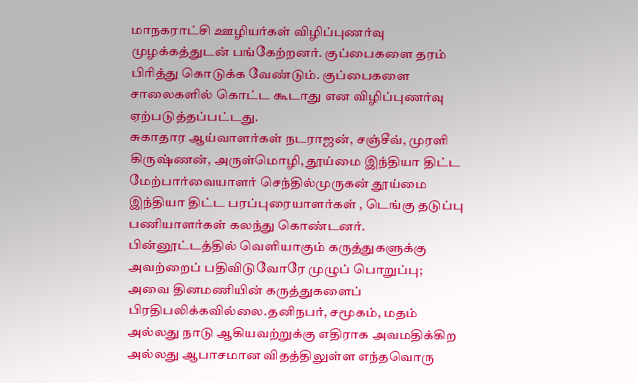மாநகராட்சி ஊழியர்கள் விழிப்புணர்வு முழக்கத்துடன் பங்கேற்றனர். குப்பைகளை தரம் பிரித்து கொடுக்க வேண்டும். குப்பைகளை சாலைகளில் கொட்ட கூடாது என விழிப்புணர்வு ஏற்படுத்தப்பட்டது.
சுகாதார ஆய்வாளர்கள் நடராஜன், சஞ்சீவ், முரளி கிருஷ்ணன், அருள்மொழி, தூய்மை இந்தியா திட்ட மேற்பார்வையாளர் செந்தில்முருகன் தூய்மை இந்தியா திட்ட பரப்புரையாளர்கள் , டெங்கு தடுப்பு பணியாளர்கள் கலந்து கொண்டனர்.
பின்னூட்டத்தில் வெளியாகும் கருத்துகளுக்கு அவற்றைப் பதிவிடுவோரே முழுப் பொறுப்பு; அவை தினமணியின் கருத்துகளைப் பிரதிபலிக்கவில்லை.தனிநபர், சமூகம், மதம் அல்லது நாடு ஆகியவற்றுக்கு எதிராக அவமதிக்கிற அல்லது ஆபாசமான விதத்திலுள்ள எந்தவொரு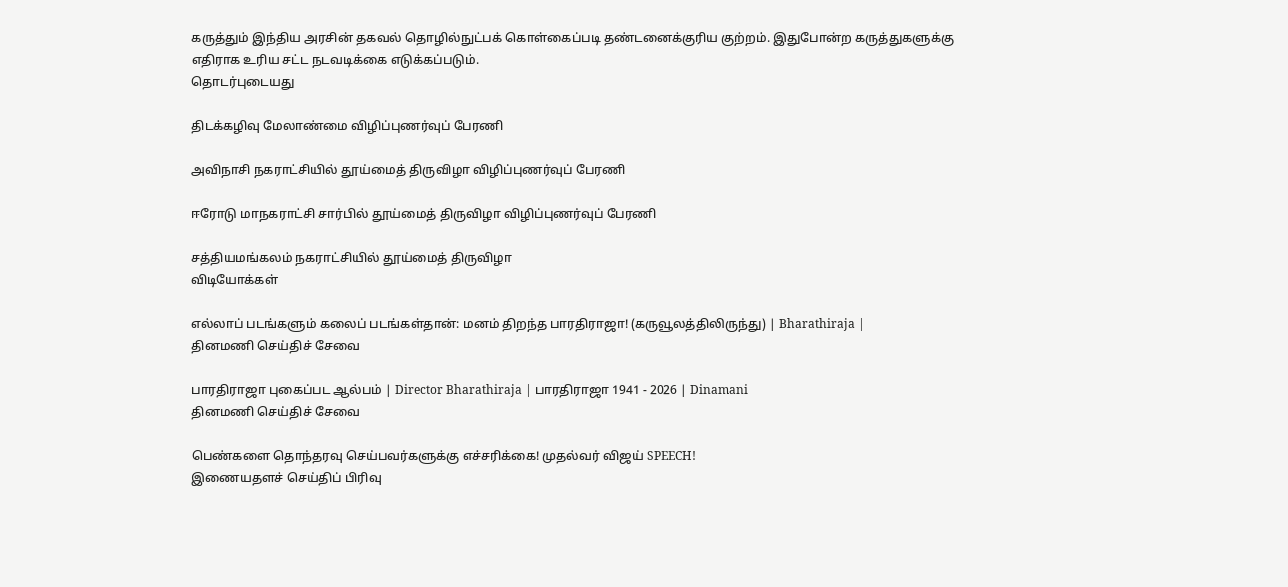கருத்தும் இந்திய அரசின் தகவல் தொழில்நுட்பக் கொள்கைப்படி தண்டனைக்குரிய குற்றம். இதுபோன்ற கருத்துகளுக்கு எதிராக உரிய சட்ட நடவடிக்கை எடுக்கப்படும்.
தொடர்புடையது

திடக்கழிவு மேலாண்மை விழிப்புணர்வுப் பேரணி

அவிநாசி நகராட்சியில் தூய்மைத் திருவிழா விழிப்புணர்வுப் பேரணி

ஈரோடு மாநகராட்சி சார்பில் தூய்மைத் திருவிழா விழிப்புணர்வுப் பேரணி

சத்தியமங்கலம் நகராட்சியில் தூய்மைத் திருவிழா
விடியோக்கள்

எல்லாப் படங்களும் கலைப் படங்கள்தான்: மனம் திறந்த பாரதிராஜா! (கருவூலத்திலிருந்து) | Bharathiraja |
தினமணி செய்திச் சேவை

பாரதிராஜா புகைப்பட ஆல்பம் | Director Bharathiraja | பாரதிராஜா 1941 - 2026 | Dinamani
தினமணி செய்திச் சேவை

பெண்களை தொந்தரவு செய்பவர்களுக்கு எச்சரிக்கை! முதல்வர் விஜய் SPEECH!
இணையதளச் செய்திப் பிரிவு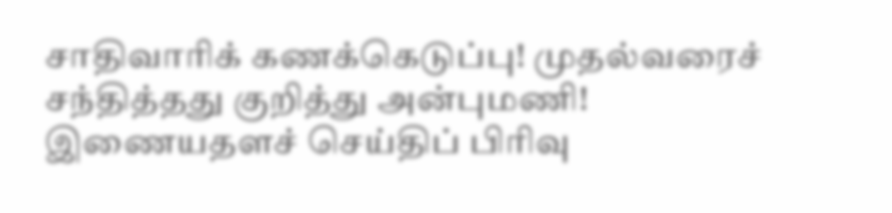சாதிவாரிக் கணக்கெடுப்பு! முதல்வரைச் சந்தித்தது குறித்து அன்புமணி!
இணையதளச் செய்திப் பிரிவு